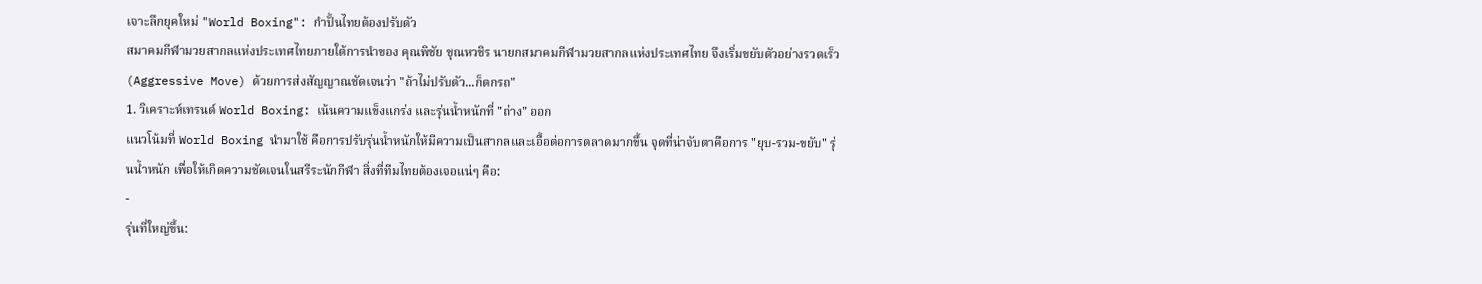เจาะลึกยุคใหม่ "World Boxing": กำปั้นไทยต้องปรับตัว
สมาคมกีฬามวยสากลแห่งประเทศไทยภายใต้การนำของ คุณพิชัย ชุณหวชิร นายกสมาคมกีฬามวยสากลแห่งประเทศไทย จึงเริ่มขยับตัวอย่างรวดเร็ว (Aggressive Move) ด้วยการส่งสัญญาณชัดเจนว่า "ถ้าไม่ปรับตัว...ก็ตกรถ"
1. วิเคราะห์เทรนด์ World Boxing: เน้นความแข็งแกร่ง และรุ่นน้ำหนักที่ "ถ่าง" ออก
แนวโน้มที่ World Boxing นำมาใช้ คือการปรับรุ่นน้ำหนักให้มีความเป็นสากลและเอื้อต่อการตลาดมากขึ้น จุดที่น่าจับตาคือการ "ยุบ-รวม-ขยับ" รุ่นน้ำหนัก เพื่อให้เกิดความชัดเจนในสรีระนักกีฬา สิ่งที่ทีมไทยต้องเจอแน่ๆ คือ:
-
รุ่นที่ใหญ่ขึ้น: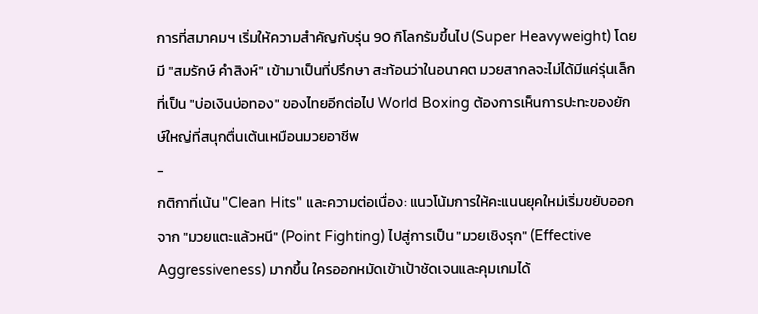การที่สมาคมฯ เริ่มให้ความสำคัญกับรุ่น 90 กิโลกรัมขึ้นไป (Super Heavyweight) โดยมี "สมรักษ์ คำสิงห์" เข้ามาเป็นที่ปรึกษา สะท้อนว่าในอนาคต มวยสากลจะไม่ได้มีแค่รุ่นเล็กที่เป็น "บ่อเงินบ่อทอง" ของไทยอีกต่อไป World Boxing ต้องการเห็นการปะทะของยักษ์ใหญ่ที่สนุกตื่นเต้นเหมือนมวยอาชีพ
-
กติกาที่เน้น "Clean Hits" และความต่อเนื่อง: แนวโน้มการให้คะแนนยุคใหม่เริ่มขยับออกจาก "มวยแตะแล้วหนี" (Point Fighting) ไปสู่การเป็น "มวยเชิงรุก" (Effective Aggressiveness) มากขึ้น ใครออกหมัดเข้าเป้าชัดเจนและคุมเกมได้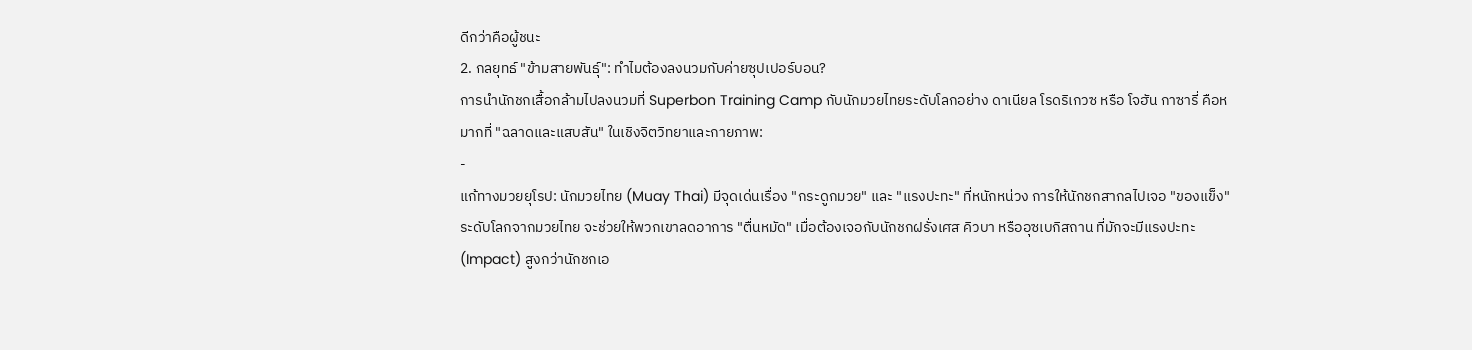ดีกว่าคือผู้ชนะ
2. กลยุทธ์ "ข้ามสายพันธุ์": ทำไมต้องลงนวมกับค่ายซุปเปอร์บอน?
การนำนักชกเสื้อกล้ามไปลงนวมที่ Superbon Training Camp กับนักมวยไทยระดับโลกอย่าง ดาเนียล โรดริเกวซ หรือ โจฮัน กาซารี่ คือหมากที่ "ฉลาดและแสบสัน" ในเชิงจิตวิทยาและกายภาพ:
-
แก้ทางมวยยุโรป: นักมวยไทย (Muay Thai) มีจุดเด่นเรื่อง "กระดูกมวย" และ "แรงปะทะ" ที่หนักหน่วง การให้นักชกสากลไปเจอ "ของแข็ง" ระดับโลกจากมวยไทย จะช่วยให้พวกเขาลดอาการ "ตื่นหมัด" เมื่อต้องเจอกับนักชกฝรั่งเศส คิวบา หรืออุซเบกิสถาน ที่มักจะมีแรงปะทะ (Impact) สูงกว่านักชกเอ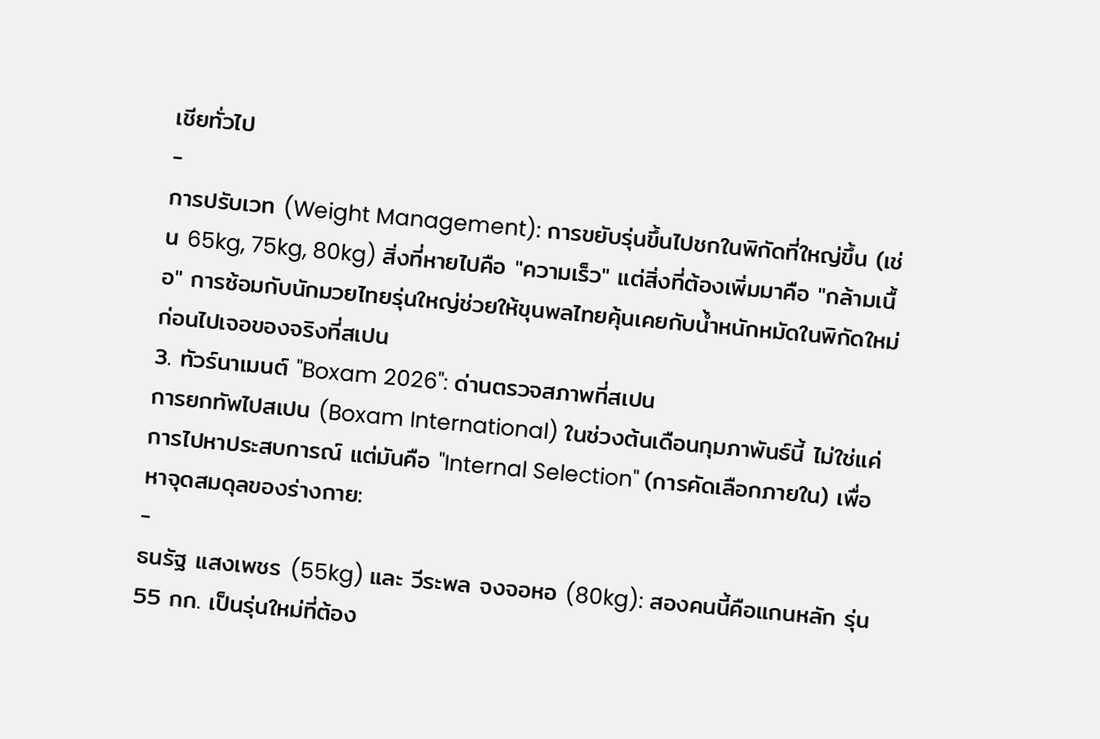เชียทั่วไป
-
การปรับเวท (Weight Management): การขยับรุ่นขึ้นไปชกในพิกัดที่ใหญ่ขึ้น (เช่น 65kg, 75kg, 80kg) สิ่งที่หายไปคือ "ความเร็ว" แต่สิ่งที่ต้องเพิ่มมาคือ "กล้ามเนื้อ" การซ้อมกับนักมวยไทยรุ่นใหญ่ช่วยให้ขุนพลไทยคุ้นเคยกับน้ำหนักหมัดในพิกัดใหม่ก่อนไปเจอของจริงที่สเปน
3. ทัวร์นาเมนต์ "Boxam 2026": ด่านตรวจสภาพที่สเปน
การยกทัพไปสเปน (Boxam International) ในช่วงต้นเดือนกุมภาพันธ์นี้ ไม่ใช่แค่การไปหาประสบการณ์ แต่มันคือ "Internal Selection" (การคัดเลือกภายใน) เพื่อหาจุดสมดุลของร่างกาย:
-
ธนรัฐ แสงเพชร (55kg) และ วีระพล จงจอหอ (80kg): สองคนนี้คือแกนหลัก รุ่น 55 กก. เป็นรุ่นใหม่ที่ต้อง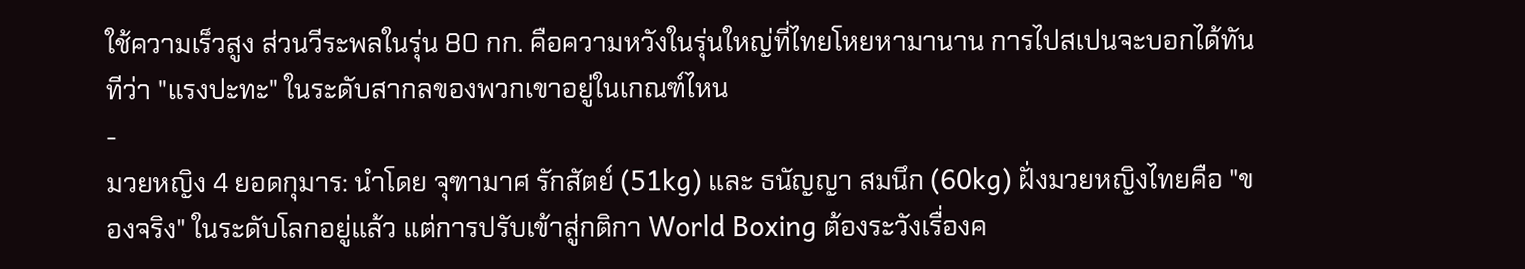ใช้ความเร็วสูง ส่วนวีระพลในรุ่น 80 กก. คือความหวังในรุ่นใหญ่ที่ไทยโหยหามานาน การไปสเปนจะบอกได้ทันทีว่า "แรงปะทะ" ในระดับสากลของพวกเขาอยู่ในเกณฑ์ไหน
-
มวยหญิง 4 ยอดกุมาร: นำโดย จุฑามาศ รักสัตย์ (51kg) และ ธนัญญา สมนึก (60kg) ฝั่งมวยหญิงไทยคือ "ของจริง" ในระดับโลกอยู่แล้ว แต่การปรับเข้าสู่กติกา World Boxing ต้องระวังเรื่องค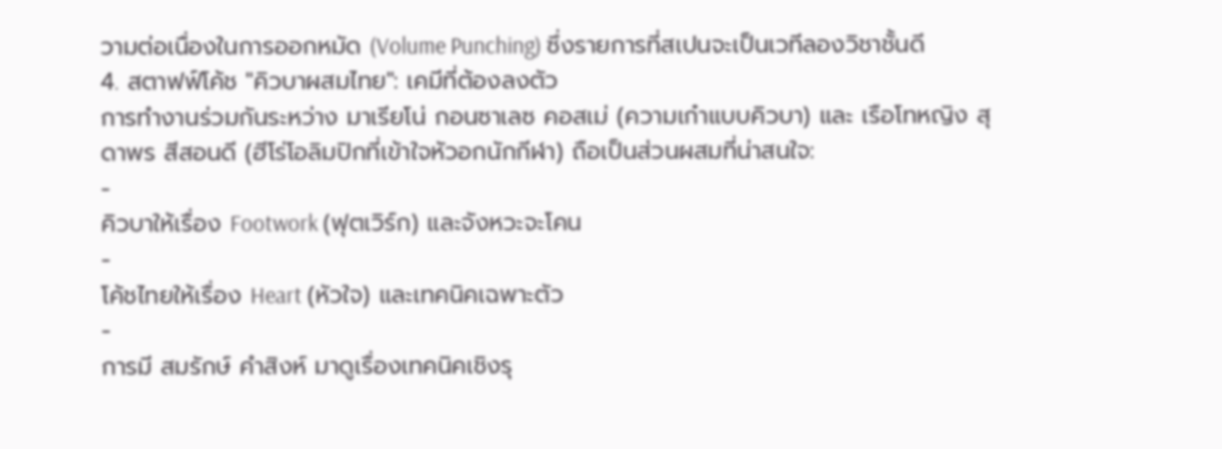วามต่อเนื่องในการออกหมัด (Volume Punching) ซึ่งรายการที่สเปนจะเป็นเวทีลองวิชาชั้นดี
4. สตาฟฟ์โค้ช "คิวบาผสมไทย": เคมีที่ต้องลงตัว
การทำงานร่วมกันระหว่าง มาเรียโน่ กอนซาเลซ คอสเม่ (ความเก๋าแบบคิวบา) และ เรือโทหญิง สุดาพร สีสอนดี (ฮีโร่โอลิมปิกที่เข้าใจหัวอกนักกีฬา) ถือเป็นส่วนผสมที่น่าสนใจ:
-
คิวบาให้เรื่อง Footwork (ฟุตเวิร์ก) และจังหวะจะโคน
-
โค้ชไทยให้เรื่อง Heart (หัวใจ) และเทคนิคเฉพาะตัว
-
การมี สมรักษ์ คำสิงห์ มาดูเรื่องเทคนิคเชิงรุ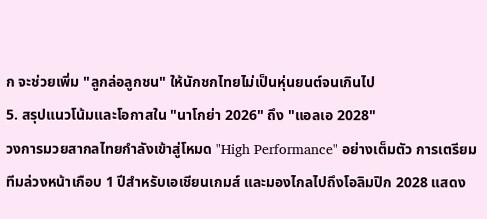ก จะช่วยเพิ่ม "ลูกล่อลูกชน" ให้นักชกไทยไม่เป็นหุ่นยนต์จนเกินไป
5. สรุปแนวโน้มและโอกาสใน "นาโกย่า 2026" ถึง "แอลเอ 2028"
วงการมวยสากลไทยกำลังเข้าสู่โหมด "High Performance" อย่างเต็มตัว การเตรียมทีมล่วงหน้าเกือบ 1 ปีสำหรับเอเชียนเกมส์ และมองไกลไปถึงโอลิมปิก 2028 แสดง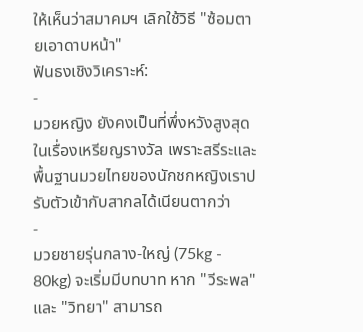ให้เห็นว่าสมาคมฯ เลิกใช้วิธี "ซ้อมตายเอาดาบหน้า"
ฟันธงเชิงวิเคราะห์:
-
มวยหญิง ยังคงเป็นที่พึ่งหวังสูงสุดในเรื่องเหรียญรางวัล เพราะสรีระและพื้นฐานมวยไทยของนักชกหญิงเราปรับตัวเข้ากับสากลได้เนียนตากว่า
-
มวยชายรุ่นกลาง-ใหญ่ (75kg - 80kg) จะเริ่มมีบทบาท หาก "วีระพล" และ "วิทยา" สามารถ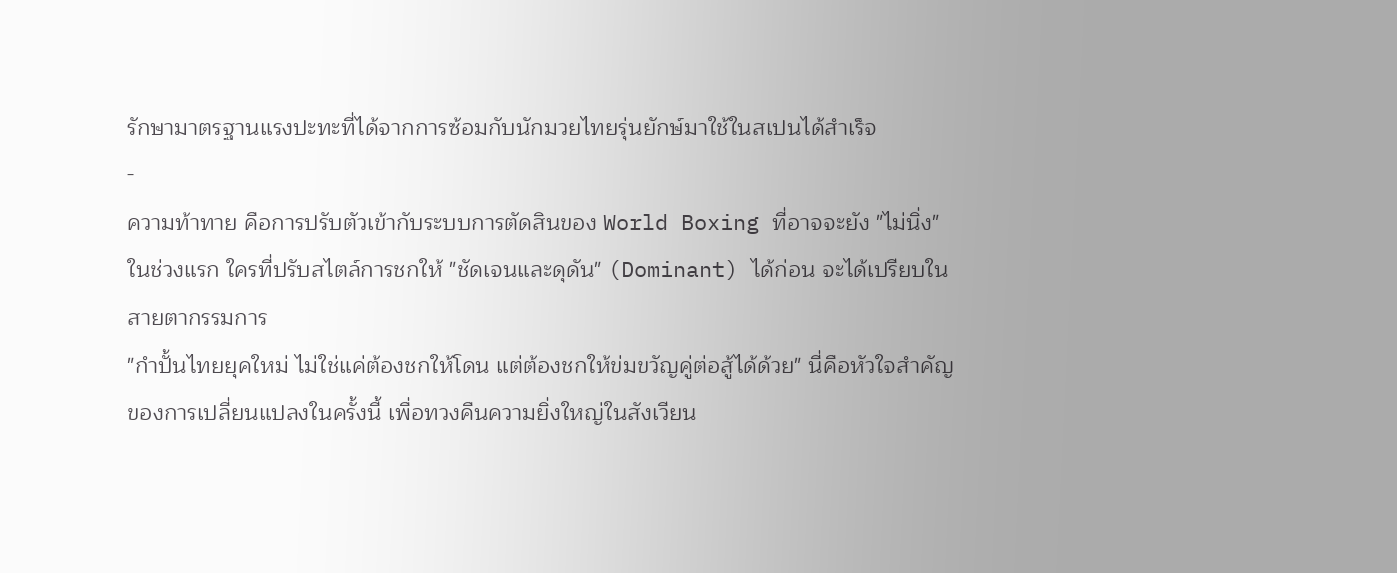รักษามาตรฐานแรงปะทะที่ได้จากการซ้อมกับนักมวยไทยรุ่นยักษ์มาใช้ในสเปนได้สำเร็จ
-
ความท้าทาย คือการปรับตัวเข้ากับระบบการตัดสินของ World Boxing ที่อาจจะยัง "ไม่นิ่ง" ในช่วงแรก ใครที่ปรับสไตล์การชกให้ "ชัดเจนและดุดัน" (Dominant) ได้ก่อน จะได้เปรียบในสายตากรรมการ
"กำปั้นไทยยุคใหม่ ไม่ใช่แค่ต้องชกให้โดน แต่ต้องชกให้ข่มขวัญคู่ต่อสู้ได้ด้วย" นี่คือหัวใจสำคัญของการเปลี่ยนแปลงในครั้งนี้ เพื่อทวงคืนความยิ่งใหญ่ในสังเวียน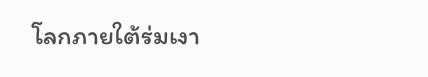โลกภายใต้ร่มเงา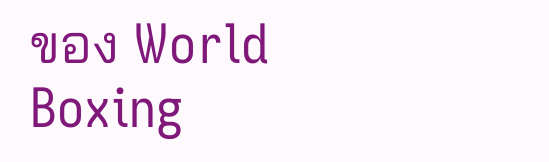ของ World Boxing